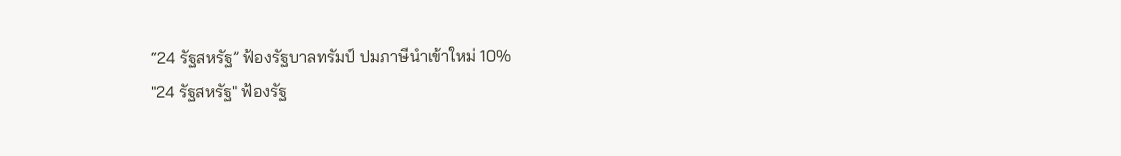“24 รัฐสหรัฐ” ฟ้องรัฐบาลทรัมป์ ปมภาษีนำเข้าใหม่ 10%
"24 รัฐสหรัฐ" ฟ้องรัฐ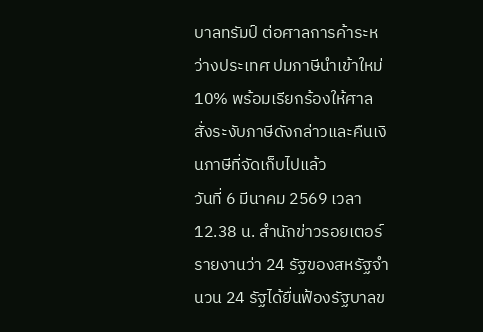บาลทรัมป์ ต่อศาลการค้าระหว่างประเทศ ปมภาษีนำเข้าใหม่ 10% พร้อมเรียกร้องให้ศาลสั่งระงับภาษีดังกล่าวและคืนเงินภาษีที่จัดเก็บไปแล้ว
วันที่ 6 มีนาคม 2569 เวลา 12.38 น. สำนักข่าวรอยเตอร์รายงานว่า 24 รัฐของสหรัฐจำนวน 24 รัฐได้ยื่นฟ้องรัฐบาลข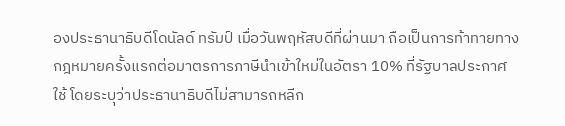องประธานาธิบดีโดนัลด์ ทรัมป์ เมื่อวันพฤหัสบดีที่ผ่านมา ถือเป็นการท้าทายทางกฎหมายครั้งแรกต่อมาตรการภาษีนำเข้าใหม่ในอัตรา 10% ที่รัฐบาลประกาศใช้ โดยระบุว่าประธานาธิบดีไม่สามารถหลีก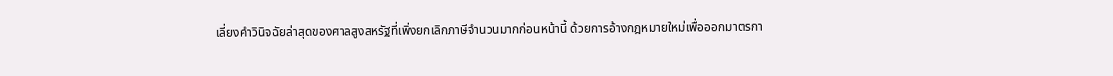เลี่ยงคำวินิจฉัยล่าสุดของศาลสูงสหรัฐที่เพิ่งยกเลิกภาษีจำนวนมากก่อนหน้านี้ ด้วยการอ้างกฎหมายใหม่เพื่อออกมาตรกา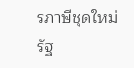รภาษีชุดใหม่
รัฐ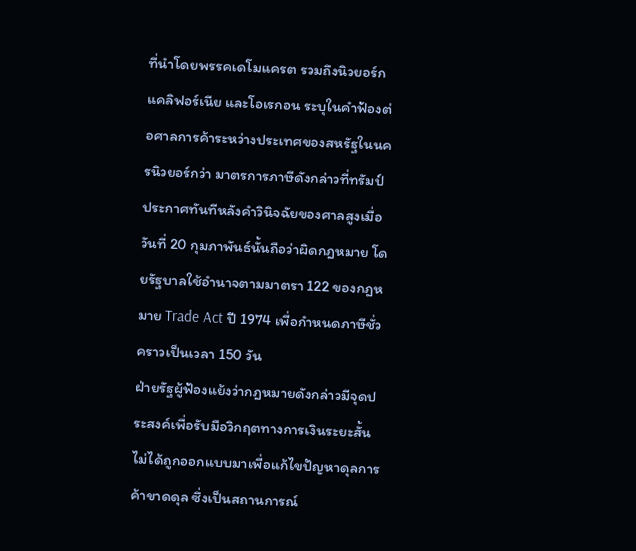ที่นำโดยพรรคเดโมแครต รวมถึงนิวยอร์ก แคลิฟอร์เนีย และโอเรกอน ระบุในคำฟ้องต่อศาลการค้าระหว่างประเทศของสหรัฐในนครนิวยอร์กว่า มาตรการภาษีดังกล่าวที่ทรัมป์ประกาศทันทีหลังคำวินิจฉัยของศาลสูงเมื่อวันที่ 20 กุมภาพันธ์นั้นถือว่าผิดกฎหมาย โดยรัฐบาลใช้อำนาจตามมาตรา 122 ของกฎหมาย Trade Act ปี 1974 เพื่อกำหนดภาษีชั่วคราวเป็นเวลา 150 วัน
ฝ่ายรัฐผู้ฟ้องแย้งว่ากฎหมายดังกล่าวมีจุดประสงค์เพื่อรับมือวิกฤตทางการเงินระยะสั้น ไม่ได้ถูกออกแบบมาเพื่อแก้ไขปัญหาดุลการค้าขาดดุล ซึ่งเป็นสถานการณ์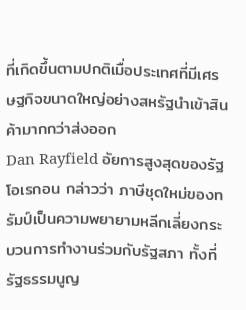ที่เกิดขึ้นตามปกติเมื่อประเทศที่มีเศรษฐกิจขนาดใหญ่อย่างสหรัฐนำเข้าสินค้ามากกว่าส่งออก
Dan Rayfield อัยการสูงสุดของรัฐโอเรกอน กล่าวว่า ภาษีชุดใหม่ของทรัมป์เป็นความพยายามหลีกเลี่ยงกระบวนการทำงานร่วมกับรัฐสภา ทั้งที่รัฐธรรมนูญ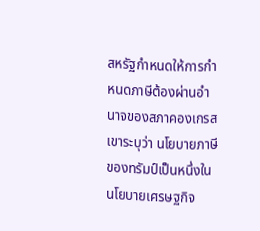สหรัฐกำหนดให้การกำหนดภาษีต้องผ่านอำนาจของสภาคองเกรส
เขาระบุว่า นโยบายภาษีของทรัมป์เป็นหนึ่งในนโยบายเศรษฐกิจ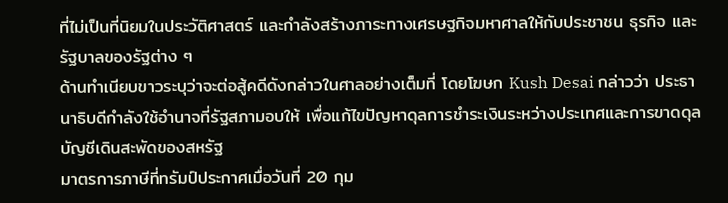ที่ไม่เป็นที่นิยมในประวัติศาสตร์ และกำลังสร้างภาระทางเศรษฐกิจมหาศาลให้กับประชาชน ธุรกิจ และรัฐบาลของรัฐต่าง ๆ
ด้านทำเนียบขาวระบุว่าจะต่อสู้คดีดังกล่าวในศาลอย่างเต็มที่ โดยโฆษก Kush Desai กล่าวว่า ประธานาธิบดีกำลังใช้อำนาจที่รัฐสภามอบให้ เพื่อแก้ไขปัญหาดุลการชำระเงินระหว่างประเทศและการขาดดุลบัญชีเดินสะพัดของสหรัฐ
มาตรการภาษีที่ทรัมป์ประกาศเมื่อวันที่ 20 กุม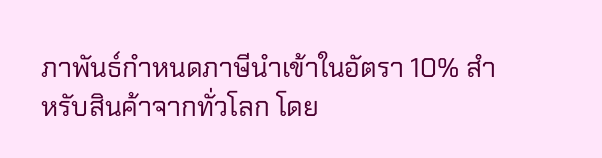ภาพันธ์กำหนดภาษีนำเข้าในอัตรา 10% สำหรับสินค้าจากทั่วโลก โดย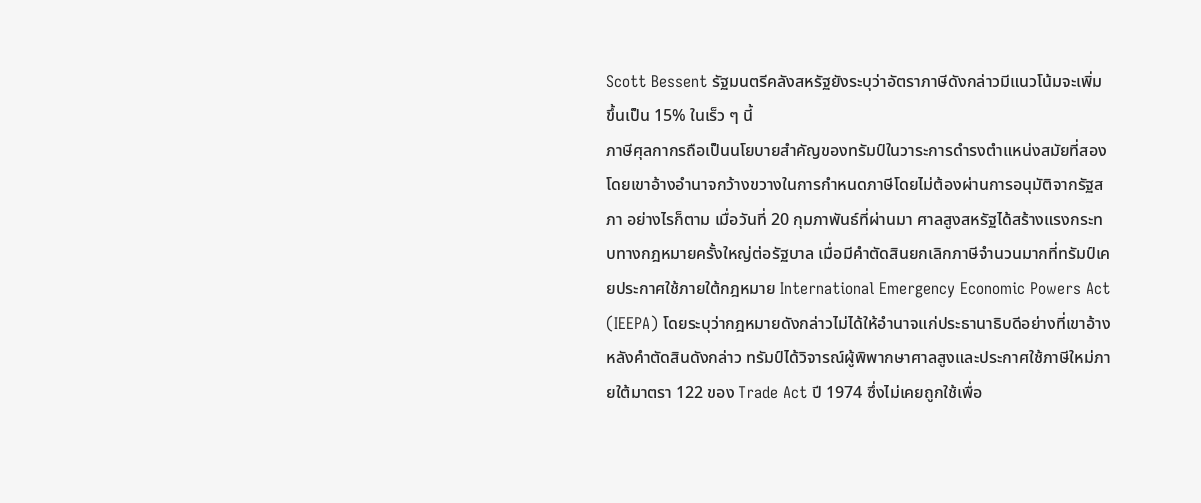Scott Bessent รัฐมนตรีคลังสหรัฐยังระบุว่าอัตราภาษีดังกล่าวมีแนวโน้มจะเพิ่มขึ้นเป็น 15% ในเร็ว ๆ นี้
ภาษีศุลกากรถือเป็นนโยบายสำคัญของทรัมป์ในวาระการดำรงตำแหน่งสมัยที่สอง โดยเขาอ้างอำนาจกว้างขวางในการกำหนดภาษีโดยไม่ต้องผ่านการอนุมัติจากรัฐสภา อย่างไรก็ตาม เมื่อวันที่ 20 กุมภาพันธ์ที่ผ่านมา ศาลสูงสหรัฐได้สร้างแรงกระทบทางกฎหมายครั้งใหญ่ต่อรัฐบาล เมื่อมีคำตัดสินยกเลิกภาษีจำนวนมากที่ทรัมป์เคยประกาศใช้ภายใต้กฎหมาย International Emergency Economic Powers Act (IEEPA) โดยระบุว่ากฎหมายดังกล่าวไม่ได้ให้อำนาจแก่ประธานาธิบดีอย่างที่เขาอ้าง
หลังคำตัดสินดังกล่าว ทรัมป์ได้วิจารณ์ผู้พิพากษาศาลสูงและประกาศใช้ภาษีใหม่ภายใต้มาตรา 122 ของ Trade Act ปี 1974 ซึ่งไม่เคยถูกใช้เพื่อ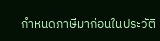กำหนดภาษีมาก่อนในประวัติ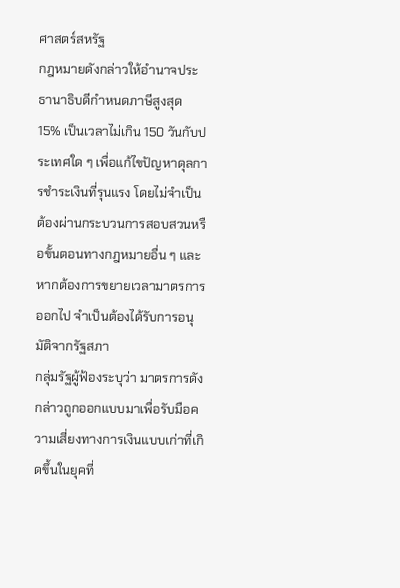ศาสตร์สหรัฐ
กฎหมายดังกล่าวให้อำนาจประธานาธิบดีกำหนดภาษีสูงสุด 15% เป็นเวลาไม่เกิน 150 วันกับประเทศใด ๆ เพื่อแก้ไขปัญหาดุลการชำระเงินที่รุนแรง โดยไม่จำเป็นต้องผ่านกระบวนการสอบสวนหรือขั้นตอนทางกฎหมายอื่น ๆ และหากต้องการขยายเวลามาตรการออกไป จำเป็นต้องได้รับการอนุมัติจากรัฐสภา
กลุ่มรัฐผู้ฟ้องระบุว่า มาตรการดังกล่าวถูกออกแบบมาเพื่อรับมือความเสี่ยงทางการเงินแบบเก่าที่เกิดขึ้นในยุคที่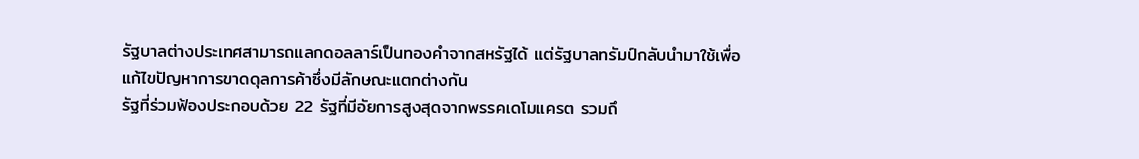รัฐบาลต่างประเทศสามารถแลกดอลลาร์เป็นทองคำจากสหรัฐได้ แต่รัฐบาลทรัมป์กลับนำมาใช้เพื่อแก้ไขปัญหาการขาดดุลการค้าซึ่งมีลักษณะแตกต่างกัน
รัฐที่ร่วมฟ้องประกอบด้วย 22 รัฐที่มีอัยการสูงสุดจากพรรคเดโมแครต รวมถึ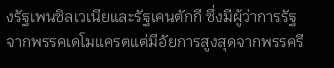งรัฐเพนซิลเวเนียและรัฐเคนตักกี ซึ่งมีผู้ว่าการรัฐจากพรรคเดโมแครตแต่มีอัยการสูงสุดจากพรรครี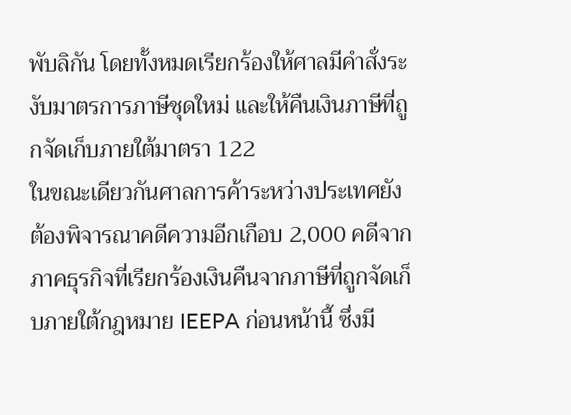พับลิกัน โดยทั้งหมดเรียกร้องให้ศาลมีคำสั่งระงับมาตรการภาษีชุดใหม่ และให้คืนเงินภาษีที่ถูกจัดเก็บภายใต้มาตรา 122
ในขณะเดียวกันศาลการค้าระหว่างประเทศยังต้องพิจารณาคดีความอีกเกือบ 2,000 คดีจากภาคธุรกิจที่เรียกร้องเงินคืนจากภาษีที่ถูกจัดเก็บภายใต้กฎหมาย IEEPA ก่อนหน้านี้ ซึ่งมี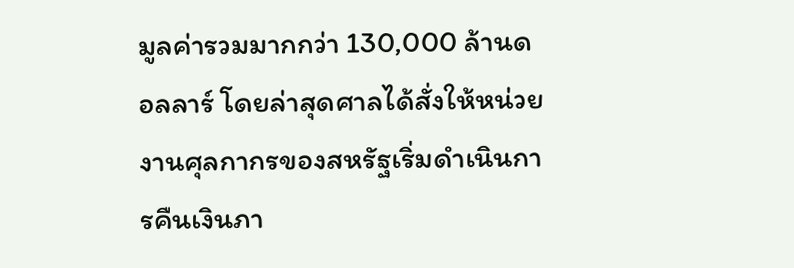มูลค่ารวมมากกว่า 130,000 ล้านดอลลาร์ โดยล่าสุดศาลได้สั่งให้หน่วยงานศุลกากรของสหรัฐเริ่มดำเนินการคืนเงินภา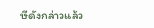ษีดังกล่าวแล้ว